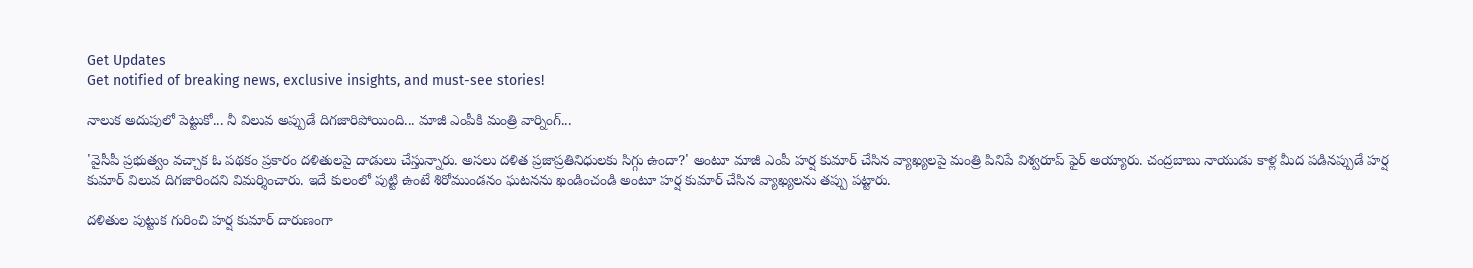Get Updates
Get notified of breaking news, exclusive insights, and must-see stories!

నాలుక అదుపులో పెట్టుకో... నీ విలువ అప్పుడే దిగజారిపోయింది... మాజీ ఎంపీకి మంత్రి వార్నింగ్...

'వైసీపీ ప్రభుత్వం వచ్చాక ఓ పథకం ప్రకారం దళితులపై దాడులు చేస్తున్నారు. అసలు దళిత ప్రజాప్రతినిధులకు సిగ్గు ఉందా?' అంటూ మాజీ ఎంపీ హర్ష కుమార్ చేసిన వ్యాఖ్యలపై మంత్రి పినిపే విశ్వరూప్ ఫైర్ అయ్యారు. చంద్రబాబు నాయుడు కాళ్ల మీద పడినప్పుడే హర్ష కుమార్‌ విలువ దిగజారిందని విమర్శించారు. ఇదే కులంలో పుట్టి ఉంటే శిరోముండనం ఘటనను ఖండించండి అంటూ హర్ష కుమార్ చేసిన వ్యాఖ్యలను తప్పు పట్టారు.

దళితుల పుట్టుక గురించి హర్ష కుమార్ దారుణంగా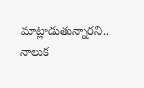మాట్లాడుతున్నారని.. నాలుక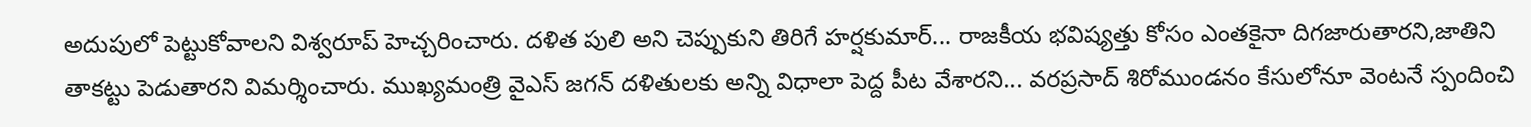అదుపులో పెట్టుకోవాలని విశ్వరూప్ హెచ్చరించారు. దళిత పులి అని చెప్పుకుని తిరిగే హర్షకుమార్... రాజకీయ భవిష్యత్తు కోసం ఎంతకైనా దిగజారుతారని,జాతిని తాకట్టు పెడుతారని విమర్శించారు. ముఖ్యమంత్రి వైఎస్ జగన్ దళితులకు అన్ని విధాలా పెద్ద పీట వేశారని... వరప్రసాద్ శిరోముండనం కేసులోనూ వెంటనే స్పందించి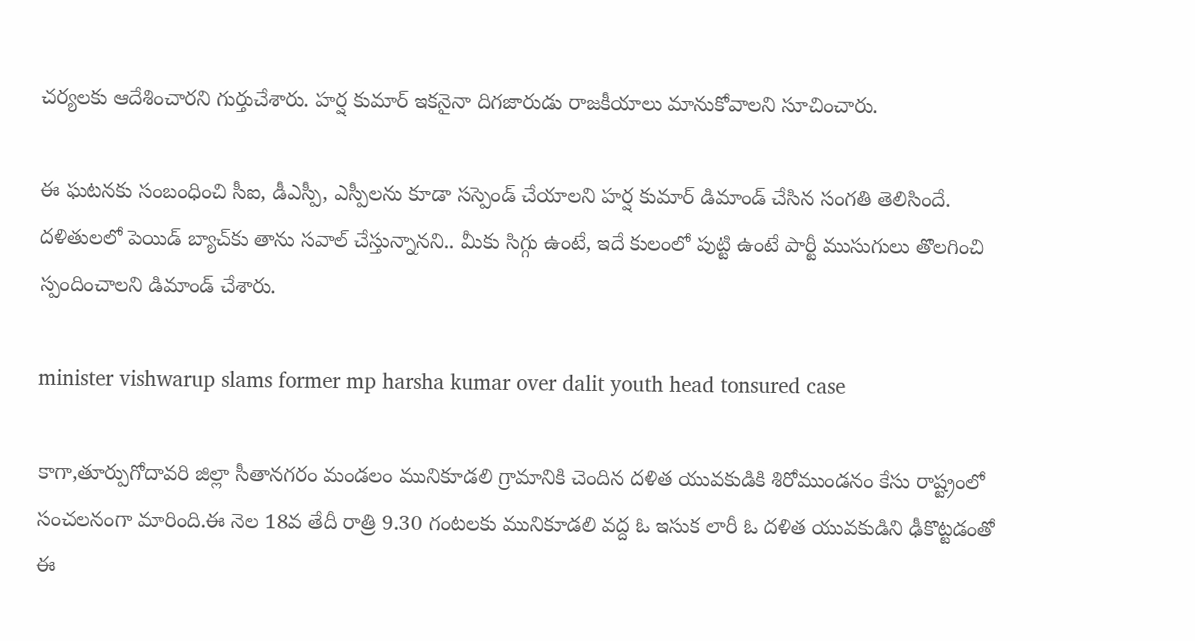చర్యలకు ఆదేశించారని గుర్తుచేశారు. హర్ష కుమార్ ఇకనైనా దిగజారుడు రాజకీయాలు మానుకోవాలని సూచించారు.

ఈ ఘటనకు సంబంధించి సీఐ, డీఎస్పీ, ఎస్పీలను కూడా సస్పెండ్‌ చేయాలని హర్ష కుమార్ డిమాండ్ చేసిన సంగతి తెలిసిందే. దళితులలో పెయిడ్‌ బ్యాచ్‌కు తాను సవాల్‌ చేస్తున్నానని.. మీకు సిగ్గు ఉంటే, ఇదే కులంలో పుట్టి ఉంటే పార్టీ ముసుగులు తొలగించి స్పందించాలని డిమాండ్ చేశారు.

minister vishwarup slams former mp harsha kumar over dalit youth head tonsured case

కాగా,తూర్పుగోదావరి జిల్లా సీతానగరం మండలం మునికూడలి గ్రామానికి చెందిన దళిత యువకుడికి శిరోముండనం కేసు రాష్ట్రంలో సంచలనంగా మారింది.ఈ నెల 18వ తేదీ రాత్రి 9.30 గంటలకు మునికూడలి వద్ద ఓ ఇసుక లారీ ఓ దళిత యువకుడిని ఢీకొట్టడంతో ఈ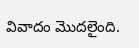వివాదం మొదలైంది.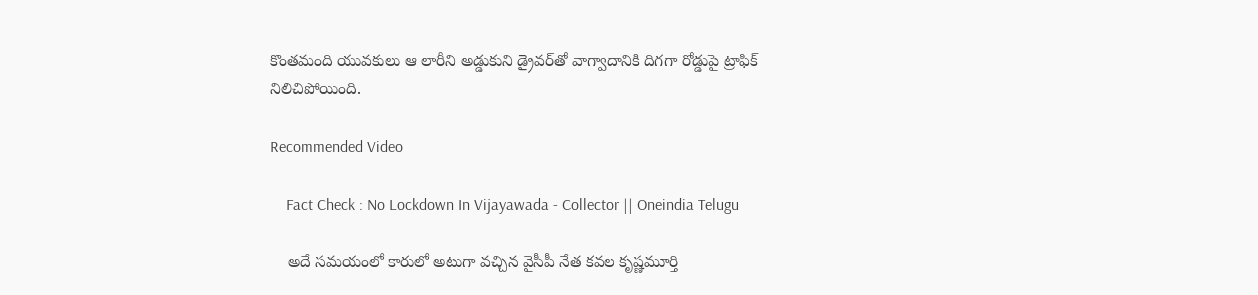కొంతమంది యువకులు ఆ లారీని అడ్డుకుని డ్రైవర్‌తో వాగ్వాదానికి దిగగా రోడ్డుపై ట్రాఫిక్ నిలిచిపోయింది.

Recommended Video

    Fact Check : No Lockdown In Vijayawada - Collector || Oneindia Telugu

    అదే సమయంలో కారులో అటుగా వచ్చిన వైసీపీ నేత కవల కృష్ణమూర్తి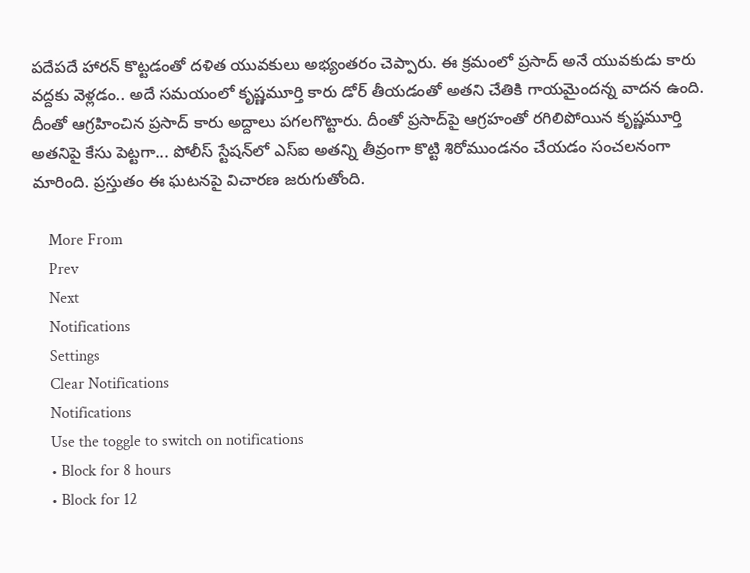పదేపదే హారన్ కొట్టడంతో దళిత యువకులు అభ్యంతరం చెప్పారు. ఈ క్రమంలో ప్రసాద్ అనే యువకుడు కారు వద్దకు వెళ్లడం.. అదే సమయంలో కృష్ణమూర్తి కారు డోర్ తీయడంతో అతని చేతికి గాయమైందన్న వాదన ఉంది. దీంతో ఆగ్రహించిన ప్రసాద్ కారు అద్దాలు పగలగొట్టారు. దీంతో ప్రసాద్‌పై ఆగ్రహంతో రగిలిపోయిన కృష్ణమూర్తి అతనిపై కేసు పెట్టగా... పోలీస్ స్టేషన్‌లో ఎస్ఐ అతన్ని తీవ్రంగా కొట్టి శిరోముండనం చేయడం సంచలనంగా మారింది. ప్రస్తుతం ఈ ఘటనపై విచారణ జరుగుతోంది.

    More From
    Prev
    Next
    Notifications
    Settings
    Clear Notifications
    Notifications
    Use the toggle to switch on notifications
    • Block for 8 hours
    • Block for 12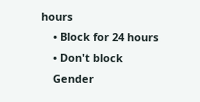hours
    • Block for 24 hours
    • Don't block
    Gender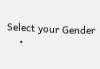Select your Gender
    •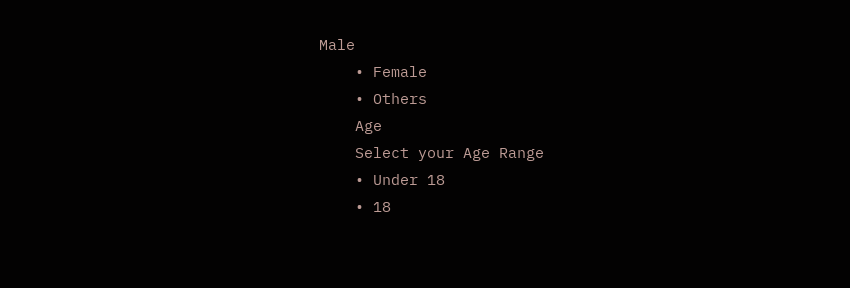Male
    • Female
    • Others
    Age
    Select your Age Range
    • Under 18
    • 18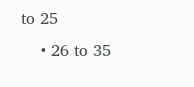to 25
    • 26 to 35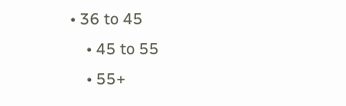• 36 to 45
    • 45 to 55
    • 55+